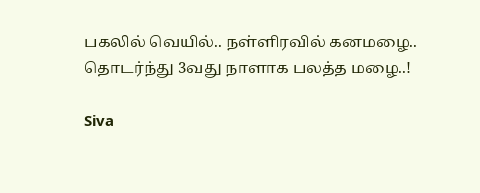பகலில் வெயில்.. நள்ளிரவில் கனமழை.. தொடர்ந்து 3வது நாளாக பலத்த மழை..!

Siva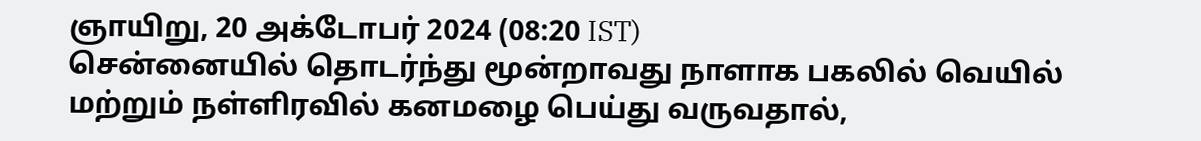ஞாயிறு, 20 அக்டோபர் 2024 (08:20 IST)
சென்னையில் தொடர்ந்து மூன்றாவது நாளாக பகலில் வெயில் மற்றும் நள்ளிரவில் கனமழை பெய்து வருவதால்,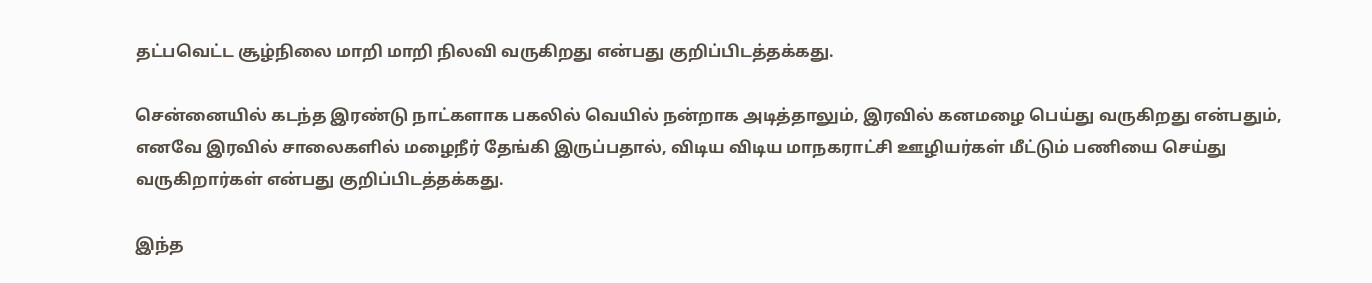தட்பவெட்ட சூழ்நிலை மாறி மாறி நிலவி வருகிறது என்பது குறிப்பிடத்தக்கது.

சென்னையில் கடந்த இரண்டு நாட்களாக பகலில் வெயில் நன்றாக அடித்தாலும், இரவில் கனமழை பெய்து வருகிறது என்பதும், எனவே இரவில் சாலைகளில் மழைநீர் தேங்கி இருப்பதால், விடிய விடிய மாநகராட்சி ஊழியர்கள் மீட்டும் பணியை செய்து வருகிறார்கள் என்பது குறிப்பிடத்தக்கது.

இந்த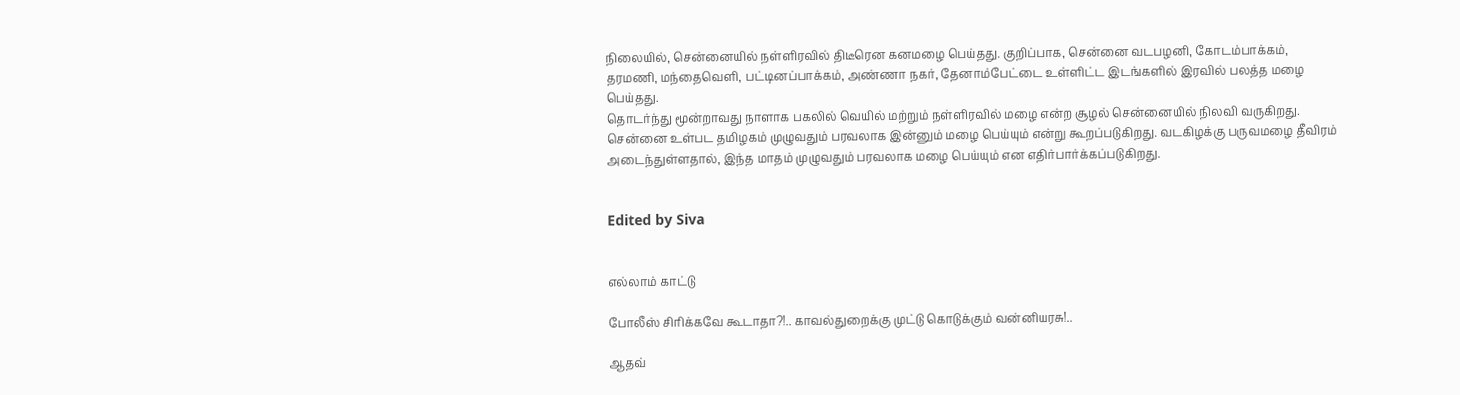நிலையில், சென்னையில் நள்ளிரவில் திடீரென கனமழை பெய்தது. குறிப்பாக, சென்னை வடபழனி, கோடம்பாக்கம், தரமணி, மந்தைவெளி, பட்டினப்பாக்கம், அண்ணா நகர், தேனாம்பேட்டை உள்ளிட்ட இடங்களில் இரவில் பலத்த மழை பெய்தது.
தொடர்ந்து மூன்றாவது நாளாக பகலில் வெயில் மற்றும் நள்ளிரவில் மழை என்ற சூழல் சென்னையில் நிலவி வருகிறது. சென்னை உள்பட தமிழகம் முழுவதும் பரவலாக இன்னும் மழை பெய்யும் என்று கூறப்படுகிறது. வடகிழக்கு பருவமழை தீவிரம் அடைந்துள்ளதால், இந்த மாதம் முழுவதும் பரவலாக மழை பெய்யும் என எதிர்பார்க்கப்படுகிறது.


Edited by Siva


எல்லாம் காட்டு

போலீஸ் சிரிக்கவே கூடாதா?!.. காவல்துறைக்கு முட்டு கொடுக்கும் வன்னியரசு!..

ஆதவ்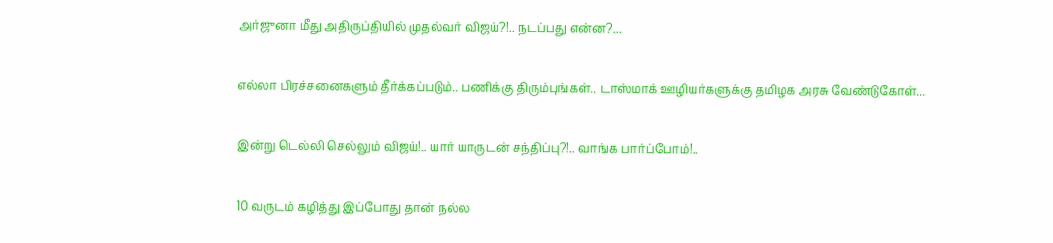அர்ஜுனா மீது அதிருப்தியில் முதல்வர் விஜய்?!.. நடப்பது என்ன?...

எல்லா பிரச்சனைகளும் தீர்க்கப்படும்.. பணிக்கு திரும்புங்கள்.. டாஸ்மாக் ஊழியர்களுக்கு தமிழக அரசு வேண்டுகோள்...

இன்று டெல்லி செல்லும் விஜய்!.. யார் யாருடன் சந்திப்பு?!.. வாங்க பார்ப்போம்!..

10 வருடம் கழித்து இப்போது தான் நல்ல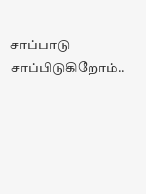சாப்பாடு சாப்பிடுகிறோம்..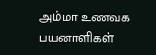அம்மா உணவக பயனாளிகள்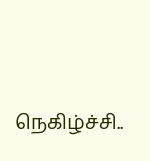நெகிழ்ச்சி..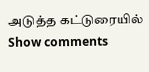அடுத்த கட்டுரையில்
Show comments